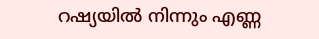റഷ്യയിൽ നിന്നും എണ്ണ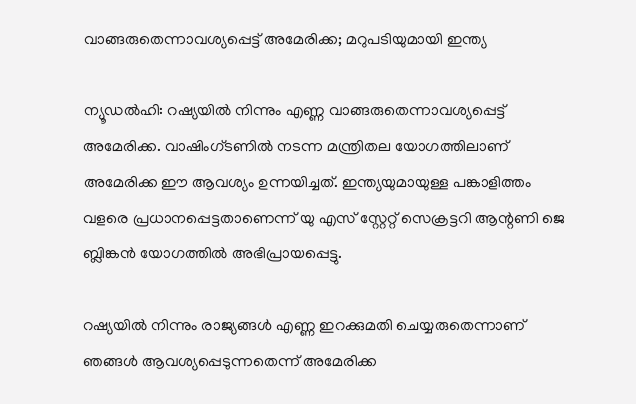വാങ്ങരുതെന്നാവശ്യപ്പെട്ട് അമേരിക്ക; മറുപടിയുമായി ഇന്ത്യ

ന്യൂഡൽഹി: റഷ്യയിൽ നിന്നും എണ്ണ വാങ്ങരുതെന്നാവശ്യപ്പെട്ട് അമേരിക്ക. വാഷിംഗ്ടണിൽ നടന്ന മന്ത്രിതല യോഗത്തിലാണ് അമേരിക്ക ഈ ആവശ്യം ഉന്നയിച്ചത്. ഇന്ത്യയുമായുള്ള പങ്കാളിത്തം വളരെ പ്രധാനപ്പെട്ടതാണെന്ന് യു എസ് സ്റ്റേറ്റ് സെക്രട്ടറി ആന്റണി ജെ ബ്ലിങ്കൻ യോഗത്തിൽ അഭിപ്രായപ്പെട്ടു.

റഷ്യയിൽ നിന്നും രാജ്യങ്ങൾ എണ്ണ ഇറക്കുമതി ചെയ്യരുതെന്നാണ് ഞങ്ങൾ ആവശ്യപ്പെടുന്നതെന്ന് അമേരിക്ക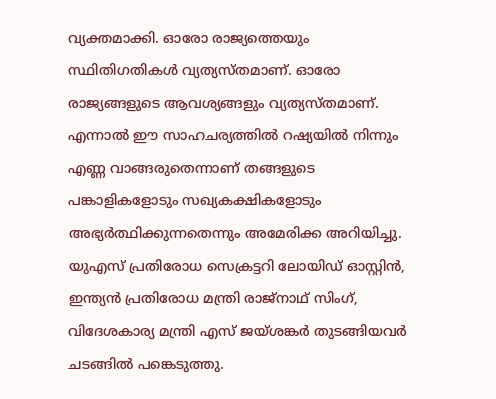വ്യക്തമാക്കി. ഓരോ രാജ്യത്തെയും സ്ഥിതിഗതികൾ വ്യത്യസ്തമാണ്. ഓരോ രാജ്യങ്ങളുടെ ആവശ്യങ്ങളും വ്യത്യസ്തമാണ്. എന്നാൽ ഈ സാഹചര്യത്തിൽ റഷ്യയിൽ നിന്നും എണ്ണ വാങ്ങരുതെന്നാണ് തങ്ങളുടെ പങ്കാളികളോടും സഖ്യകക്ഷികളോടും അഭ്യർത്ഥിക്കുന്നതെന്നും അമേരിക്ക അറിയിച്ചു. യുഎസ് പ്രതിരോധ സെക്രട്ടറി ലോയിഡ് ഓസ്റ്റിൻ, ഇന്ത്യൻ പ്രതിരോധ മന്ത്രി രാജ്നാഥ് സിംഗ്, വിദേശകാര്യ മന്ത്രി എസ് ജയ്ശങ്കർ തുടങ്ങിയവർ ചടങ്ങിൽ പങ്കെടുത്തു.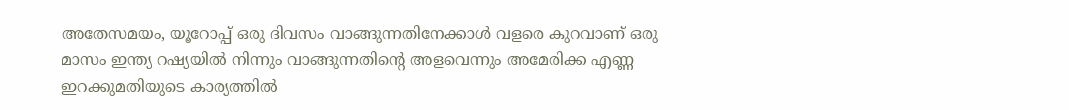അതേസമയം, യൂറോപ്പ് ഒരു ദിവസം വാങ്ങുന്നതിനേക്കാൾ വളരെ കുറവാണ് ഒരു മാസം ഇന്ത്യ റഷ്യയിൽ നിന്നും വാങ്ങുന്നതിന്റെ അളവെന്നും അമേരിക്ക എണ്ണ ഇറക്കുമതിയുടെ കാര്യത്തിൽ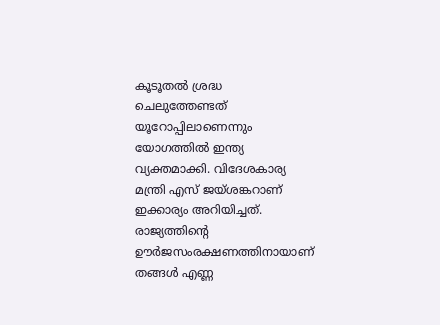കൂടൂതൽ ശ്രദ്ധ ചെലുത്തേണ്ടത് യൂറോപ്പിലാണെന്നും യോഗത്തിൽ ഇന്ത്യ വ്യക്തമാക്കി. വിദേശകാര്യ മന്ത്രി എസ് ജയ്ശങ്കറാണ് ഇക്കാര്യം അറിയിച്ചത്. രാജ്യത്തിന്റെ ഊർജസംരക്ഷണത്തിനായാണ് തങ്ങൾ എണ്ണ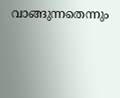വാങ്ങുന്നതെന്നും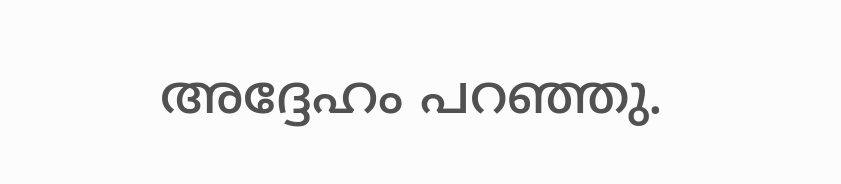അദ്ദേഹം പറഞ്ഞു.